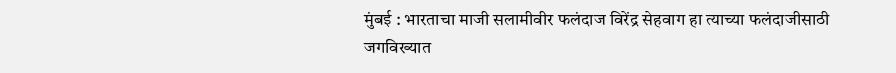मुंबई : भारताचा माजी सलामीवीर फलंदाज विरेंद्र सेहवाग हा त्याच्या फलंदाजीसाठी जगविख्यात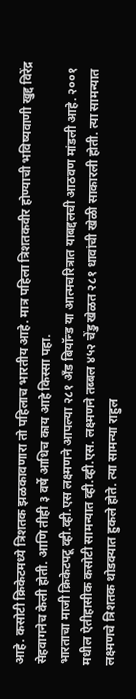आहे. कसोटी क्रिकेटमध्ये त्रिशतक झळकावणारा तो पहिलाच भारतीय आहे. मात्र पहिला त्रिशतकवीर होण्याची भविष्यवाणी खुद्द विरेंद्र सेहवागनेच केली होती. आणि तीही ३ वर्षे आधिच काय आहे किस्सा पहा.
भारताचा माजी क्रिकेटपटू व्ही.व्ही.एस लक्ष्मणने आपल्या २८१ अँड बियॉन्ड या आत्मचरित्रात याबद्दलची आठवण मांडली आहे. २००१ मधील ऐतीहासीक कसोटी सामन्यात व्ही.व्ही.एस. लक्ष्मणने तब्बल ४५२ चेंडु खेळत २८१ धावांची खेळी साकारली होती. त्या सामन्यात लक्ष्मणचे त्रिशतक थोडक्यात हुकले होते. त्या सामन्या राहुल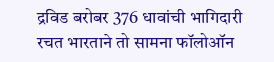द्रविड बरोबर 376 धावांची भागिदारी रचत भारताने तो सामना फॉलोऑन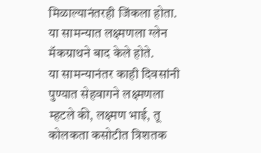मिळाल्यानंतरही जिंकला होता. या सामन्यात लक्ष्मणला ग्लेन मॅकग्राथने बाद केले होते.
या सामन्यानंतर काही दिवसांनी पुण्यात सेहवागने लक्ष्मणला म्हटले की, लक्ष्मण भाई, तू कोलकता कसोटीत त्रिशतक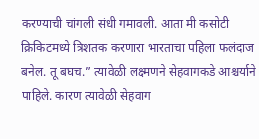करण्याची चांगली संधी गमावली. आता मी कसोटी क्रिकिटमध्ये त्रिशतक करणारा भारताचा पहिला फलंदाज बनेल. तू बघच.” त्यावेळी लक्ष्मणने सेहवागकडे आश्चर्याने पाहिले. कारण त्यावेळी सेहवाग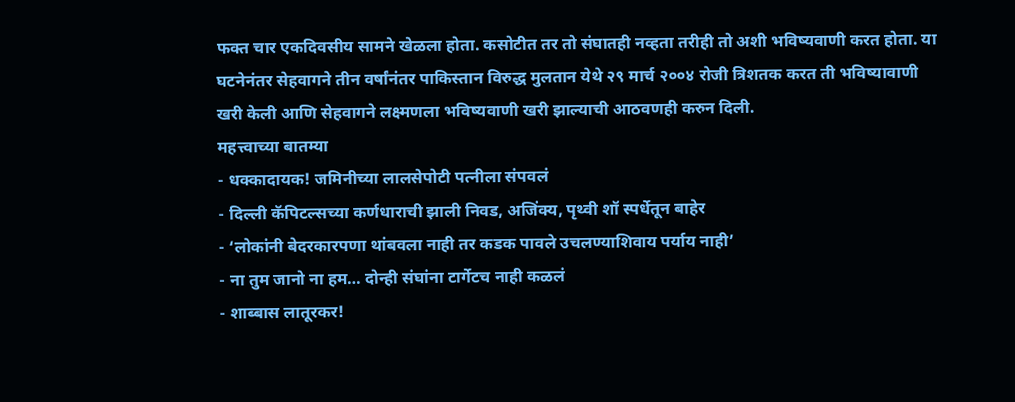फक्त चार एकदिवसीय सामने खेळला होता. कसोटीत तर तो संघातही नव्हता तरीही तो अशी भविष्यवाणी करत होता. या घटनेनंतर सेहवागने तीन वर्षांनंतर पाकिस्तान विरुद्ध मुलतान येथे २९ मार्च २००४ रोजी त्रिशतक करत ती भविष्यावाणी खरी केली आणि सेहवागने लक्ष्मणला भविष्यवाणी खरी झाल्याची आठवणही करुन दिली.
महत्त्वाच्या बातम्या
- धक्कादायक! जमिनीच्या लालसेपोटी पत्नीला संपवलं
- दिल्ली कॅपिटल्सच्या कर्णधाराची झाली निवड, अजिंक्य, पृथ्वी शॉ स्पर्धेतून बाहेर
- ‘लोकांनी बेदरकारपणा थांबवला नाही तर कडक पावले उचलण्याशिवाय पर्याय नाही’
- ना तुम जानो ना हम… दोन्ही संघांना टार्गेटच नाही कळलं
- शाब्बास लातूरकर!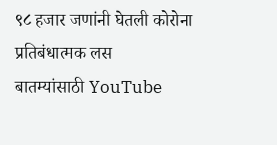९८ हजार जणांनी घेतली कोरोना प्रतिबंधात्मक लस
बातम्यांसाठी YouTube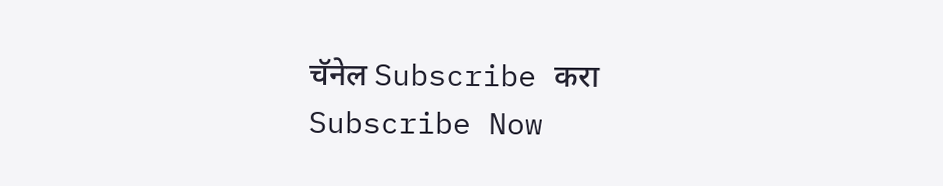चॅनेल Subscribe करा
Subscribe Now